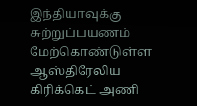இந்தியாவுக்கு சுற்றுப்பயணம் மேற்கொண்டுள்ள ஆஸ்திரேலிய கிரிக்கெட் அணி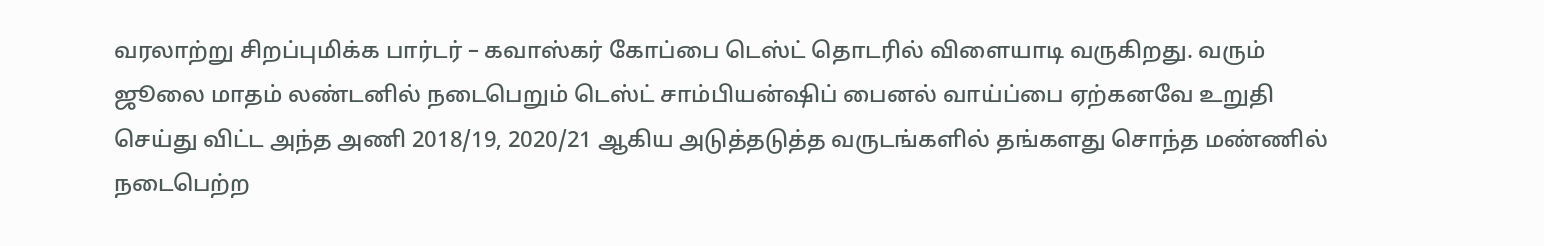வரலாற்று சிறப்புமிக்க பார்டர் – கவாஸ்கர் கோப்பை டெஸ்ட் தொடரில் விளையாடி வருகிறது. வரும் ஜூலை மாதம் லண்டனில் நடைபெறும் டெஸ்ட் சாம்பியன்ஷிப் பைனல் வாய்ப்பை ஏற்கனவே உறுதி செய்து விட்ட அந்த அணி 2018/19, 2020/21 ஆகிய அடுத்தடுத்த வருடங்களில் தங்களது சொந்த மண்ணில் நடைபெற்ற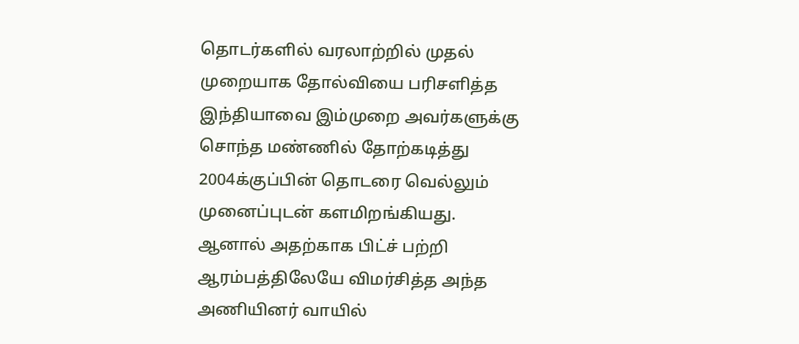தொடர்களில் வரலாற்றில் முதல் முறையாக தோல்வியை பரிசளித்த இந்தியாவை இம்முறை அவர்களுக்கு சொந்த மண்ணில் தோற்கடித்து 2004க்குப்பின் தொடரை வெல்லும் முனைப்புடன் களமிறங்கியது. ஆனால் அதற்காக பிட்ச் பற்றி ஆரம்பத்திலேயே விமர்சித்த அந்த அணியினர் வாயில்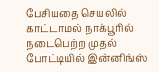பேசியதை செயலில் காட்டாமல் நாக்பூரில் நடைபெற்ற முதல் போட்டியில் இன்னிங்ஸ்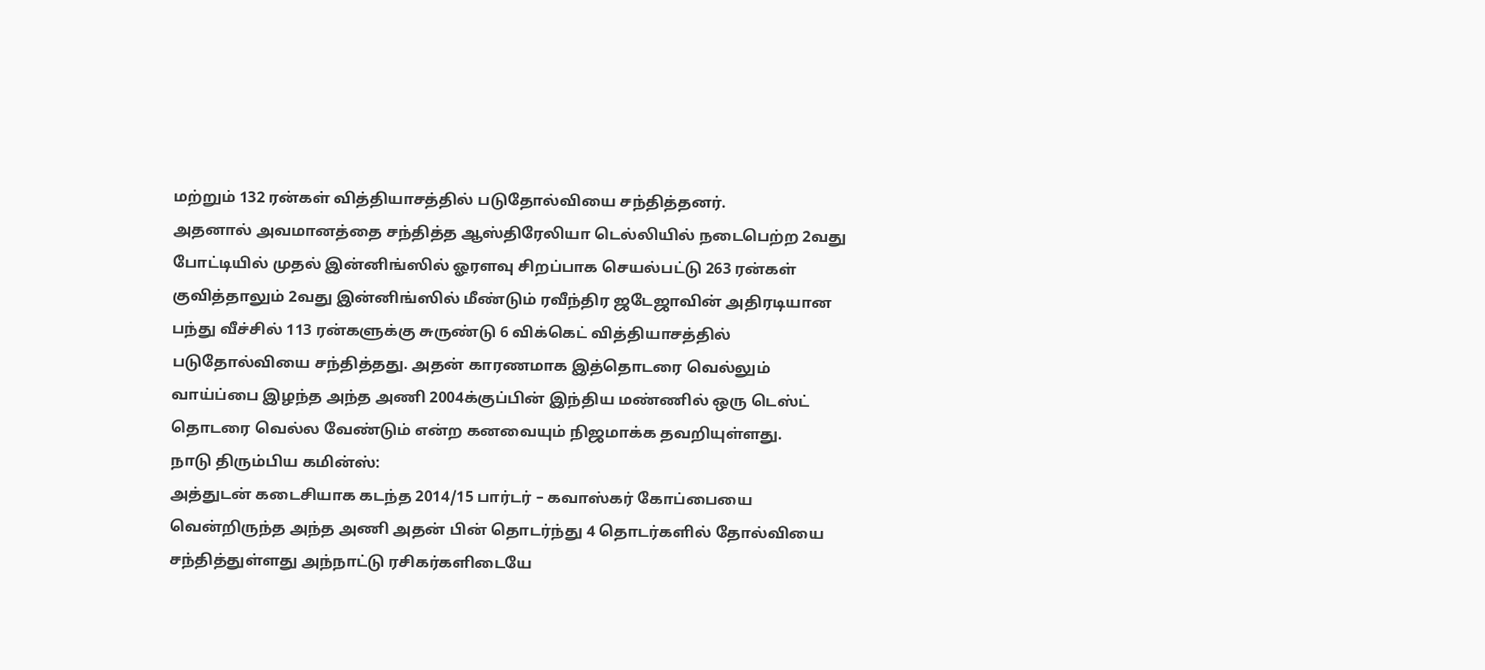மற்றும் 132 ரன்கள் வித்தியாசத்தில் படுதோல்வியை சந்தித்தனர்.
அதனால் அவமானத்தை சந்தித்த ஆஸ்திரேலியா டெல்லியில் நடைபெற்ற 2வது போட்டியில் முதல் இன்னிங்ஸில் ஓரளவு சிறப்பாக செயல்பட்டு 263 ரன்கள் குவித்தாலும் 2வது இன்னிங்ஸில் மீண்டும் ரவீந்திர ஜடேஜாவின் அதிரடியான பந்து வீச்சில் 113 ரன்களுக்கு சுருண்டு 6 விக்கெட் வித்தியாசத்தில் படுதோல்வியை சந்தித்தது. அதன் காரணமாக இத்தொடரை வெல்லும் வாய்ப்பை இழந்த அந்த அணி 2004க்குப்பின் இந்திய மண்ணில் ஒரு டெஸ்ட் தொடரை வெல்ல வேண்டும் என்ற கனவையும் நிஜமாக்க தவறியுள்ளது.
நாடு திரும்பிய கமின்ஸ்:
அத்துடன் கடைசியாக கடந்த 2014/15 பார்டர் – கவாஸ்கர் கோப்பையை வென்றிருந்த அந்த அணி அதன் பின் தொடர்ந்து 4 தொடர்களில் தோல்வியை சந்தித்துள்ளது அந்நாட்டு ரசிகர்களிடையே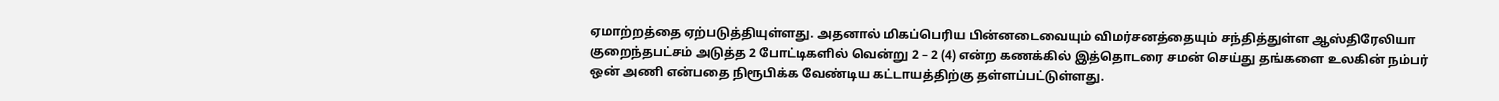ஏமாற்றத்தை ஏற்படுத்தியுள்ளது. அதனால் மிகப்பெரிய பின்னடைவையும் விமர்சனத்தையும் சந்தித்துள்ள ஆஸ்திரேலியா குறைந்தபட்சம் அடுத்த 2 போட்டிகளில் வென்று 2 – 2 (4) என்ற கணக்கில் இத்தொடரை சமன் செய்து தங்களை உலகின் நம்பர் ஒன் அணி என்பதை நிரூபிக்க வேண்டிய கட்டாயத்திற்கு தள்ளப்பட்டுள்ளது.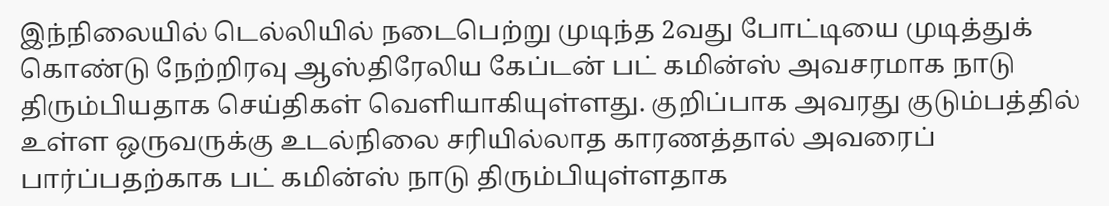இந்நிலையில் டெல்லியில் நடைபெற்று முடிந்த 2வது போட்டியை முடித்துக் கொண்டு நேற்றிரவு ஆஸ்திரேலிய கேப்டன் பட் கமின்ஸ் அவசரமாக நாடு திரும்பியதாக செய்திகள் வெளியாகியுள்ளது. குறிப்பாக அவரது குடும்பத்தில் உள்ள ஒருவருக்கு உடல்நிலை சரியில்லாத காரணத்தால் அவரைப் பார்ப்பதற்காக பட் கமின்ஸ் நாடு திரும்பியுள்ளதாக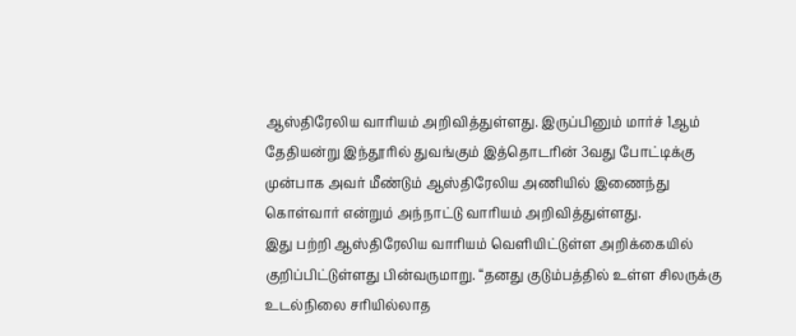ஆஸ்திரேலிய வாரியம் அறிவித்துள்ளது. இருப்பினும் மார்ச் 1ஆம் தேதியன்று இந்தூரில் துவங்கும் இத்தொடரின் 3வது போட்டிக்கு முன்பாக அவர் மீண்டும் ஆஸ்திரேலிய அணியில் இணைந்து கொள்வார் என்றும் அந்நாட்டு வாரியம் அறிவித்துள்ளது.
இது பற்றி ஆஸ்திரேலிய வாரியம் வெளியிட்டுள்ள அறிக்கையில் குறிப்பிட்டுள்ளது பின்வருமாறு. “தனது குடும்பத்தில் உள்ள சிலருக்கு உடல்நிலை சரியில்லாத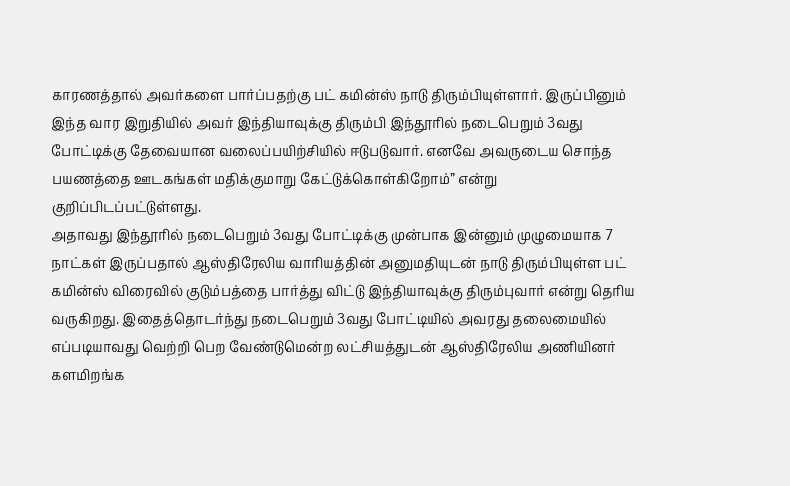காரணத்தால் அவர்களை பார்ப்பதற்கு பட் கமின்ஸ் நாடு திரும்பியுள்ளார். இருப்பினும் இந்த வார இறுதியில் அவர் இந்தியாவுக்கு திரும்பி இந்தூரில் நடைபெறும் 3வது போட்டிக்கு தேவையான வலைப்பயிற்சியில் ஈடுபடுவார். எனவே அவருடைய சொந்த பயணத்தை ஊடகங்கள் மதிக்குமாறு கேட்டுக்கொள்கிறோம்” என்று குறிப்பிடப்பட்டுள்ளது.
அதாவது இந்தூரில் நடைபெறும் 3வது போட்டிக்கு முன்பாக இன்னும் முழுமையாக 7 நாட்கள் இருப்பதால் ஆஸ்திரேலிய வாரியத்தின் அனுமதியுடன் நாடு திரும்பியுள்ள பட் கமின்ஸ் விரைவில் குடும்பத்தை பார்த்து விட்டு இந்தியாவுக்கு திரும்புவார் என்று தெரிய வருகிறது. இதைத்தொடர்ந்து நடைபெறும் 3வது போட்டியில் அவரது தலைமையில் எப்படியாவது வெற்றி பெற வேண்டுமென்ற லட்சியத்துடன் ஆஸ்திரேலிய அணியினர் களமிறங்க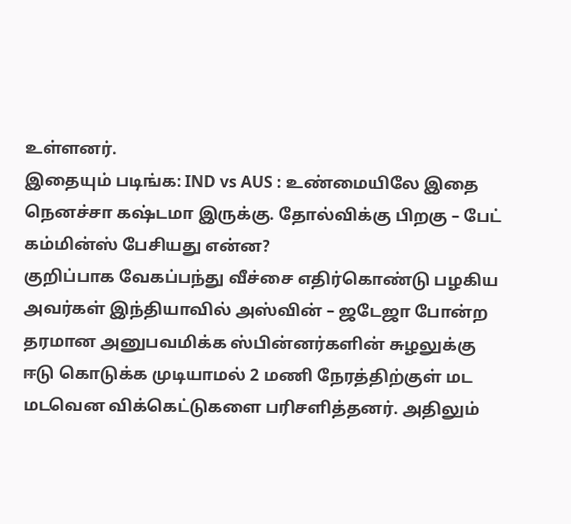உள்ளனர்.
இதையும் படிங்க: IND vs AUS : உண்மையிலே இதை நெனச்சா கஷ்டமா இருக்கு. தோல்விக்கு பிறகு – பேட் கம்மின்ஸ் பேசியது என்ன?
குறிப்பாக வேகப்பந்து வீச்சை எதிர்கொண்டு பழகிய அவர்கள் இந்தியாவில் அஸ்வின் – ஜடேஜா போன்ற தரமான அனுபவமிக்க ஸ்பின்னர்களின் சுழலுக்கு ஈடு கொடுக்க முடியாமல் 2 மணி நேரத்திற்குள் மட மடவென விக்கெட்டுகளை பரிசளித்தனர். அதிலும்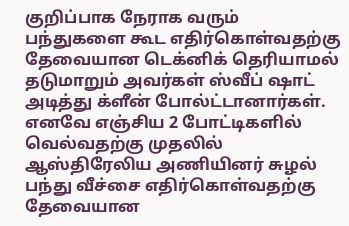குறிப்பாக நேராக வரும் பந்துகளை கூட எதிர்கொள்வதற்கு தேவையான டெக்னிக் தெரியாமல் தடுமாறும் அவர்கள் ஸ்வீப் ஷாட் அடித்து க்ளீன் போல்ட்டானார்கள். எனவே எஞ்சிய 2 போட்டிகளில் வெல்வதற்கு முதலில் ஆஸ்திரேலிய அணியினர் சுழல் பந்து வீச்சை எதிர்கொள்வதற்கு தேவையான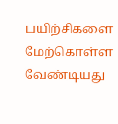பயிற்சிகளை மேற்கொள்ள வேண்டியது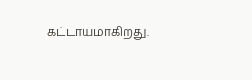கட்டாயமாகிறது.